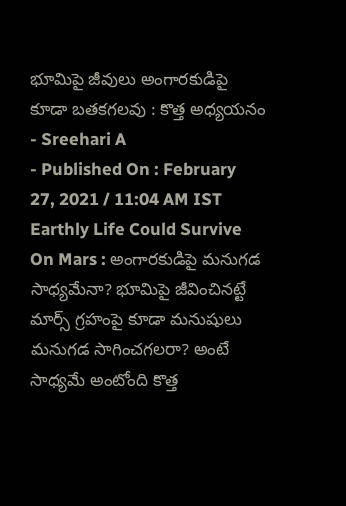భూమిపై జీవులు అంగారకుడిపై కూడా బతకగలవు : కొత్త అధ్యయనం
- Sreehari A
- Published On : February 27, 2021 / 11:04 AM IST
Earthly Life Could Survive On Mars : అంగారకుడిపై మనుగడ సాధ్యమేనా? భూమిపై జీవించినట్టే మార్స్ గ్రహంపై కూడా మనుషులు మనుగడ సాగించగలరా? అంటే సాధ్యమే అంటోంది కొత్త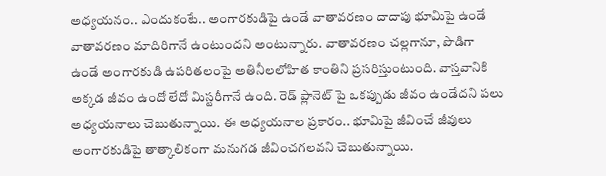అధ్యయనం.. ఎందుకంటే.. అంగారకుడిపై ఉండే వాతావరణం దాదాపు భూమిపై ఉండే వాతావరణం మాదిరిగానే ఉంటుందని అంటున్నారు. వాతావరణం చల్లగానూ, పొడిగా ఉండే అంగారకుడి ఉపరితలంపై అతినీలలోహిత కాంతిని ప్రసరిస్తుంటుంది. వాస్తవానికి అక్కడ జీవం ఉందో లేదో మిస్టరీగానే ఉంది. రెడ్ ప్లానెట్ పై ఒకప్పుడు జీవం ఉండేదని పలు అధ్యయనాలు చెబుతున్నాయి. ఈ అధ్యయనాల ప్రకారం.. భూమిపై జీవించే జీవులు అంగారకుడిపై తాత్కాలికంగా మనుగడ జీవించగలవని చెబుతున్నాయి.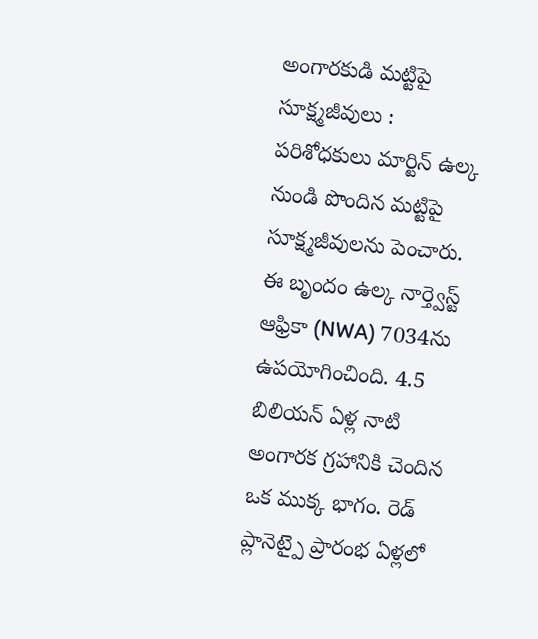అంగారకుడి మట్టిపై సూక్ష్మజీవులు :
పరిశోధకులు మార్టిన్ ఉల్క నుండి పొందిన మట్టిపై సూక్ష్మజీవులను పెంచారు. ఈ బృందం ఉల్క నార్త్వెస్ట్ ఆఫ్రికా (NWA) 7034ను ఉపయోగించింది. 4.5 బిలియన్ ఏళ్ల నాటి అంగారక గ్రహానికి చెందిన ఒక ముక్క భాగం. రెడ్ ప్లానెట్పై ప్రారంభ ఏళ్లలో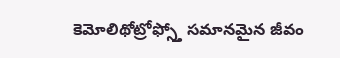కెమోలిథోట్రోఫ్స్తో సమానమైన జీవం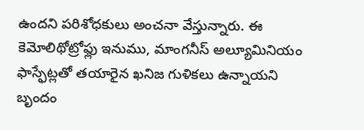ఉందని పరిశోధకులు అంచనా వేస్తున్నారు. ఈ కెమోలిథోట్రోఫ్లు ఇనుము, మాంగనీస్ అల్యూమినియం ఫాస్ఫేట్లతో తయారైన ఖనిజ గుళికలు ఉన్నాయని బృందం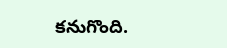కనుగొంది.